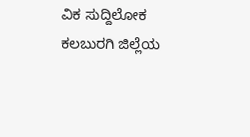ವಿಕ ಸುದ್ದಿಲೋಕ ಕಲಬುರಗಿ ಜಿಲ್ಲೆಯ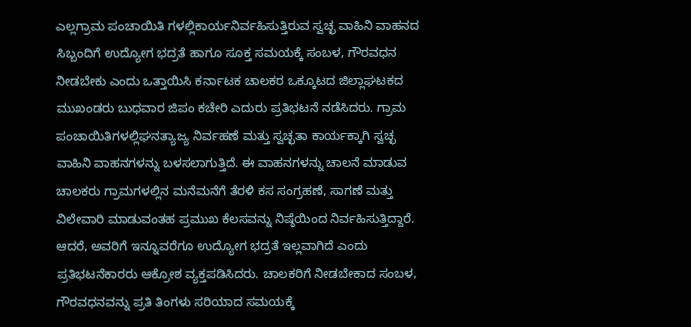ಎಲ್ಲಗ್ರಾಮ ಪಂಚಾಯಿತಿ ಗಳಲ್ಲಿಕಾರ್ಯನಿರ್ವಹಿಸುತ್ತಿರುವ ಸ್ವಚ್ಛ ವಾಹಿನಿ ವಾಹನದ ಸಿಬ್ಬಂದಿಗೆ ಉದ್ಯೋಗ ಭದ್ರತೆ ಹಾಗೂ ಸೂಕ್ತ ಸಮಯಕ್ಕೆ ಸಂಬಳ, ಗೌರವಧನ ನೀಡಬೇಕು ಎಂದು ಒತ್ತಾಯಿಸಿ ಕರ್ನಾಟಕ ಚಾಲಕರ ಒಕ್ಕೂಟದ ಜಿಲ್ಲಾಘಟಕದ ಮುಖಂಡರು ಬುಧವಾರ ಜಿಪಂ ಕಚೇರಿ ಎದುರು ಪ್ರತಿಭಟನೆ ನಡೆಸಿದರು. ಗ್ರಾಮ ಪಂಚಾಯಿತಿಗಳಲ್ಲಿಘನತ್ಯಾಜ್ಯ ನಿರ್ವಹಣೆ ಮತ್ತು ಸ್ವಚ್ಛತಾ ಕಾರ್ಯಕ್ಕಾಗಿ ಸ್ವಚ್ಛ ವಾಹಿನಿ ವಾಹನಗಳನ್ನು ಬಳಸಲಾಗುತ್ತಿದೆ. ಈ ವಾಹನಗಳನ್ನು ಚಾಲನೆ ಮಾಡುವ ಚಾಲಕರು ಗ್ರಾಮಗಳಲ್ಲಿನ ಮನೆಮನೆಗೆ ತೆರಳಿ ಕಸ ಸಂಗ್ರಹಣೆ, ಸಾಗಣೆ ಮತ್ತು ವಿಲೇವಾರಿ ಮಾಡುವಂತಹ ಪ್ರಮುಖ ಕೆಲಸವನ್ನು ನಿಷ್ಠೆಯಿಂದ ನಿರ್ವಹಿಸುತ್ತಿದ್ದಾರೆ. ಆದರೆ, ಅವರಿಗೆ ಇನ್ನೂವರೆಗೂ ಉದ್ಯೋಗ ಭದ್ರತೆ ಇಲ್ಲವಾಗಿದೆ ಎಂದು ಪ್ರತಿಭಟನೆಕಾರರು ಆಕ್ರೋಶ ವ್ಯಕ್ತಪಡಿಸಿದರು. ಚಾಲಕರಿಗೆ ನೀಡಬೇಕಾದ ಸಂಬಳ, ಗೌರವಧನವನ್ನು ಪ್ರತಿ ತಿಂಗಳು ಸರಿಯಾದ ಸಮಯಕ್ಕೆ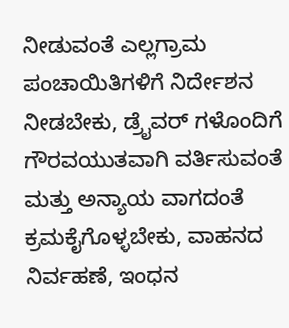ನೀಡುವಂತೆ ಎಲ್ಲಗ್ರಾಮ ಪಂಚಾಯಿತಿಗಳಿಗೆ ನಿರ್ದೇಶನ ನೀಡಬೇಕು, ಡ್ರೈವರ್ ಗಳೊಂದಿಗೆ ಗೌರವಯುತವಾಗಿ ವರ್ತಿಸುವಂತೆ ಮತ್ತು ಅನ್ಯಾಯ ವಾಗದಂತೆ ಕ್ರಮಕೈಗೊಳ್ಳಬೇಕು, ವಾಹನದ ನಿರ್ವಹಣೆ, ಇಂಧನ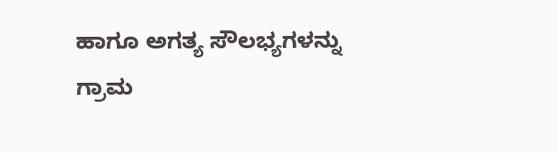ಹಾಗೂ ಅಗತ್ಯ ಸೌಲಭ್ಯಗಳನ್ನು ಗ್ರಾಮ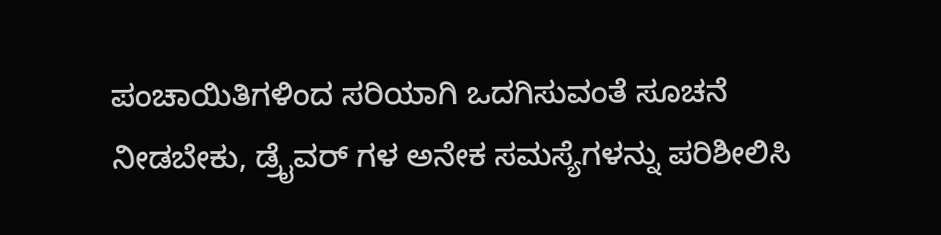ಪಂಚಾಯಿತಿಗಳಿಂದ ಸರಿಯಾಗಿ ಒದಗಿಸುವಂತೆ ಸೂಚನೆ ನೀಡಬೇಕು, ಡ್ರೈವರ್ ಗಳ ಅನೇಕ ಸಮಸ್ಯೆಗಳನ್ನು ಪರಿಶೀಲಿಸಿ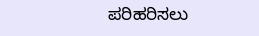ಪರಿಹರಿಸಲು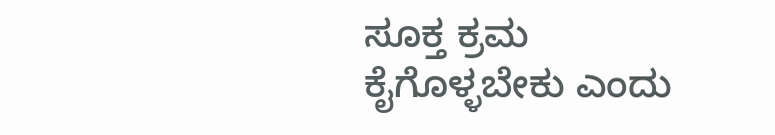ಸೂಕ್ತ ಕ್ರಮ ಕೈಗೊಳ್ಳಬೇಕು ಎಂದು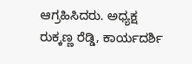ಆಗ್ರಹಿಸಿದರು. ಅಧ್ಯಕ್ಷ ರುಕ್ಕಣ್ಣ ರೆಡ್ಡಿ, ಕಾರ್ಯದರ್ಶಿ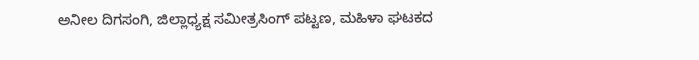ಅನೀಲ ದಿಗಸಂಗಿ, ಜಿಲ್ಲಾಧ್ಯಕ್ಷ ಸಮೀತ್ರಸಿಂಗ್ ಪಟ್ಟಣ, ಮಹಿಳಾ ಘಟಕದ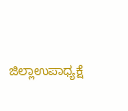ಜಿಲ್ಲಾಉಪಾಧ್ಯಕ್ಷೆ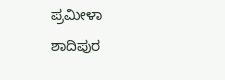ಪ್ರಮೀಳಾ ಶಾದಿಪುರ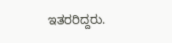ಇತರರಿದ್ದರು.